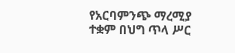የአርባምንጭ ማረሚያ ተቋም በህግ ጥላ ሥር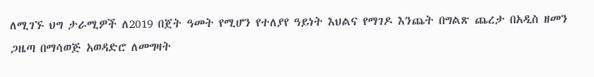ለሚገኙ ህግ ታራሚዎች ለ2019 በጀት ዓመት የሚሆን የተለያየ ዓይነት እህልና የማገዶ እንጨት በግልጽ ጨረታ በአዲስ ዘመን ጋዜጣ በማሳወጅ አወዳድሮ ለመግዛት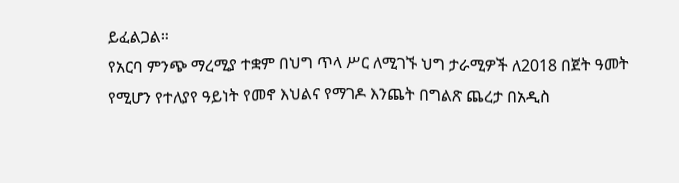ይፈልጋል።
የአርባ ምንጭ ማረሚያ ተቋም በህግ ጥላ ሥር ለሚገኙ ህግ ታራሚዎች ለ2018 በጀት ዓመት የሚሆን የተለያየ ዓይነት የመኖ እህልና የማገዶ እንጨት በግልጽ ጨረታ በአዲስ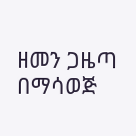ዘመን ጋዜጣ በማሳወጅ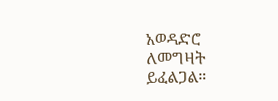አወዳድሮ ለመግዛት ይፈልጋል።